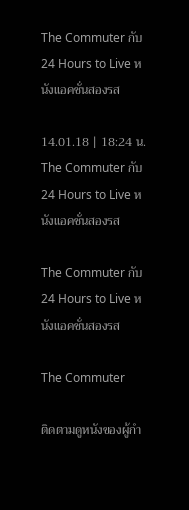The Commuter กับ 24 Hours to Live หนังแอคชั่นสองรส

14.01.18 | 18:24 น.
The Commuter กับ 24 Hours to Live หนังแอคชั่นสองรส

The Commuter กับ 24 Hours to Live หนังแอคชั่นสองรส

The Commuter

ติดตามดูหนังของผู้กำ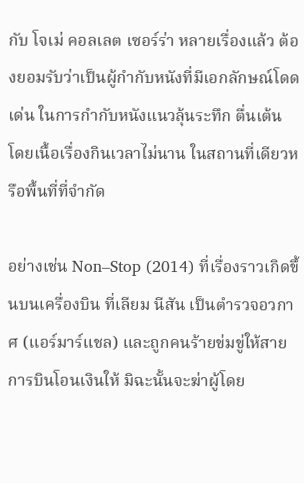กับ โจเม่ คอลเลต เซอร์ร่า หลายเรื่องแล้ว ต้องยอมรับว่าเป็นผู้กำกับหนังที่มีเอกลักษณ์โดดเด่น ในการกำกับหนังแนวลุ้นระทึก ตื่นเต้น โดยเนื้อเรื่องกินเวลาไม่นาน ในสถานที่เดียวหรือพื้นที่ที่จำกัด

อย่างเช่น Non–Stop (2014) ที่เรื่องราวเกิดขึ้นบนเครื่องบิน ที่เลียม นีสัน เป็นตำรวจอวกาศ (แอร์มาร์แชล) และถูกคนร้ายข่มขู่ให้สายการบินโอนเงินให้ มิฉะนั้นจะฆ่าผู้โดย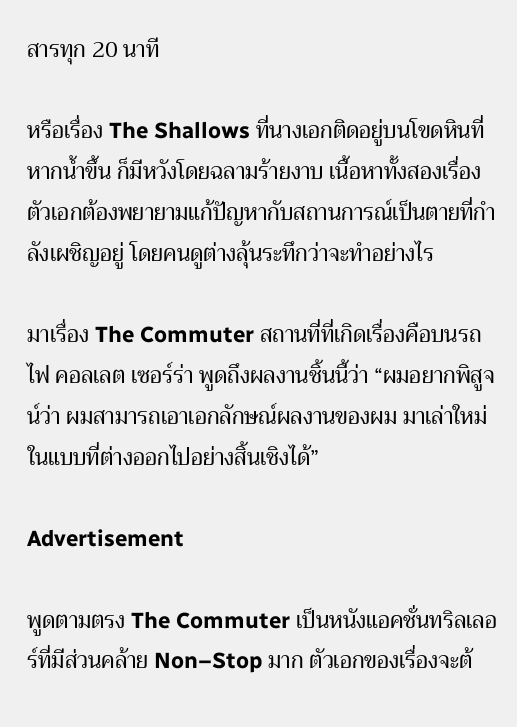สารทุก 20 นาที

หรือเรื่อง The Shallows ที่นางเอกติดอยู่บนโขดหินที่หากน้ำขึ้น ก็มีหวังโดยฉลามร้ายงาบ เนื้อหาทั้งสองเรื่อง ตัวเอกต้องพยายามแก้ปัญหากับสถานการณ์เป็นตายที่กำลังเผชิญอยู่ โดยคนดูต่างลุ้นระทึกว่าจะทำอย่างไร

มาเรื่อง The Commuter สถานที่ที่เกิดเรื่องคือบนรถไฟ คอลเลต เซอร์ร่า พูดถึงผลงานชิ้นนี้ว่า “ผมอยากพิสูจน์ว่า ผมสามารถเอาเอกลักษณ์ผลงานของผม มาเล่าใหม่ในแบบที่ต่างออกไปอย่างสิ้นเชิงได้”

Advertisement

พูดตามตรง The Commuter เป็นหนังแอคชั่นทริลเลอร์ที่มีส่วนคล้าย Non–Stop มาก ตัวเอกของเรื่องจะต้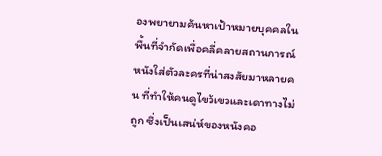องพยายามค้นหาเป้าหมายบุคคลในพื้นที่จำกัดเพื่อคลี่คลายสถานการณ์ หนังใส่ตัวละครที่น่าสงสัยมาหลายคน ที่ทำให้คนดูไขว้เขวและเดาทางไม่ถูก ซึ่งเป็นเสน่ห์ของหนังคอ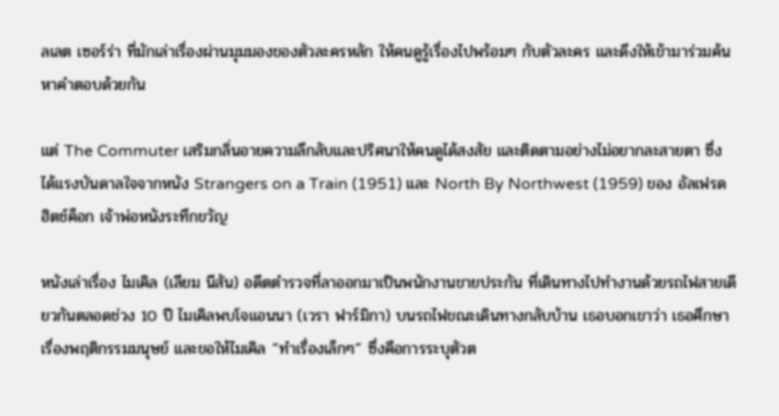ลเลต เซอร์ร่า ที่มักเล่าเรื่องผ่านมุมมองของตัวละครหลัก ให้คนดูรู้เรื่องไปพร้อมๆ กับตัวละคร และดึงให้เข้ามาร่วมค้นหาคำตอบด้วยกัน

แต่ The Commuter เสริมกลิ่นอายความลึกลับและปริศนาให้คนดูได้สงสัย และติดตามอย่างไม่อยากละสายตา ซึ่งได้แรงบันดาลใจจากหนัง Strangers on a Train (1951) และ North By Northwest (1959) ของ อัลเฟรด ฮิตช์ค็อก เจ้าพ่อหนังระทึกขวัญ

หนังเล่าเรื่อง ไมเคิล (เลียม นีสัน) อดีตตำรวจที่ลาออกมาเป็นพนักงานขายประกัน ที่เดินทางไปทำงานด้วยรถไฟสายเดียวกันตลอดช่วง 10 ปี ไมเคิลพบโจแอนนา (เวรา ฟาร์มิกา) บนรถไฟขณะเดินทางกลับบ้าน เธอบอกเขาว่า เธอศึกษาเรื่องพฤติกรรมมนุษย์ และขอให้ไมเคิล “ทำเรื่องเล็กๆ” ซึ่งคือการระบุตัวต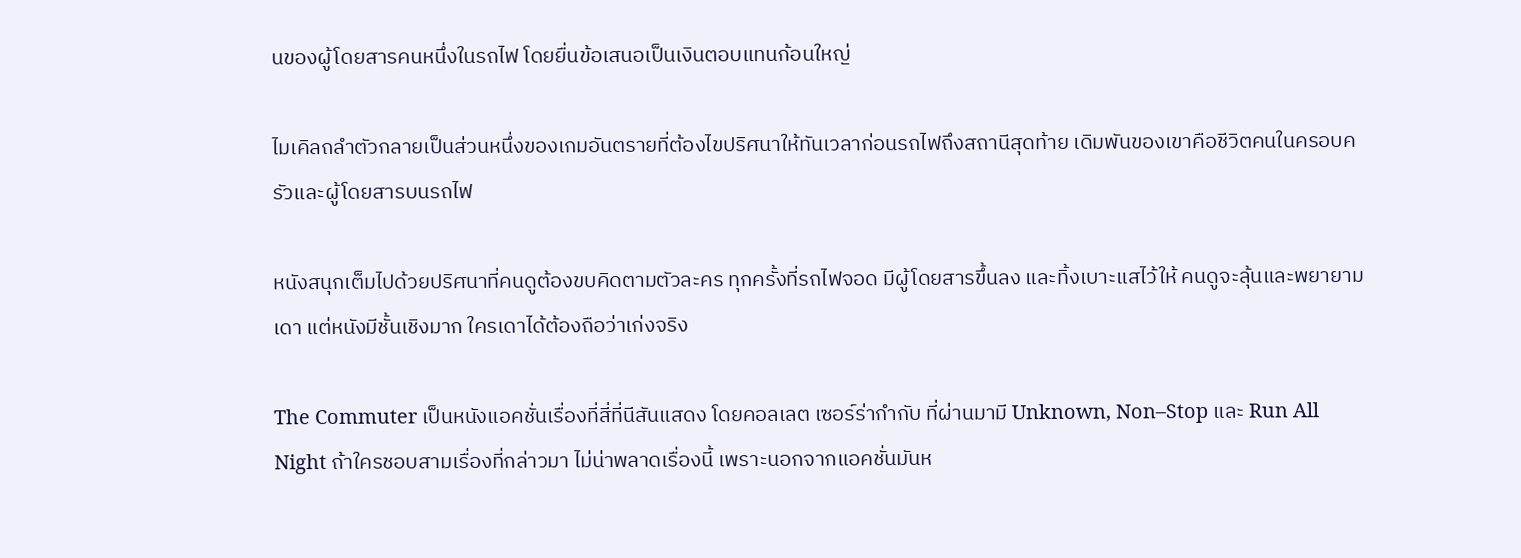นของผู้โดยสารคนหนึ่งในรถไฟ โดยยื่นข้อเสนอเป็นเงินตอบแทนก้อนใหญ่

ไมเคิลถลำตัวกลายเป็นส่วนหนึ่งของเกมอันตรายที่ต้องไขปริศนาให้ทันเวลาก่อนรถไฟถึงสถานีสุดท้าย เดิมพันของเขาคือชีวิตคนในครอบครัวและผู้โดยสารบนรถไฟ

หนังสนุกเต็มไปด้วยปริศนาที่คนดูต้องขบคิดตามตัวละคร ทุกครั้งที่รถไฟจอด มีผู้โดยสารขึ้นลง และทิ้งเบาะแสไว้ให้ คนดูจะลุ้นและพยายามเดา แต่หนังมีชั้นเชิงมาก ใครเดาได้ต้องถือว่าเก่งจริง

The Commuter เป็นหนังแอคชั่นเรื่องที่สี่ที่นีสันแสดง โดยคอลเลต เซอร์ร่ากำกับ ที่ผ่านมามี Unknown, Non–Stop และ Run All Night ถ้าใครชอบสามเรื่องที่กล่าวมา ไม่น่าพลาดเรื่องนี้ เพราะนอกจากแอคชั่นมันห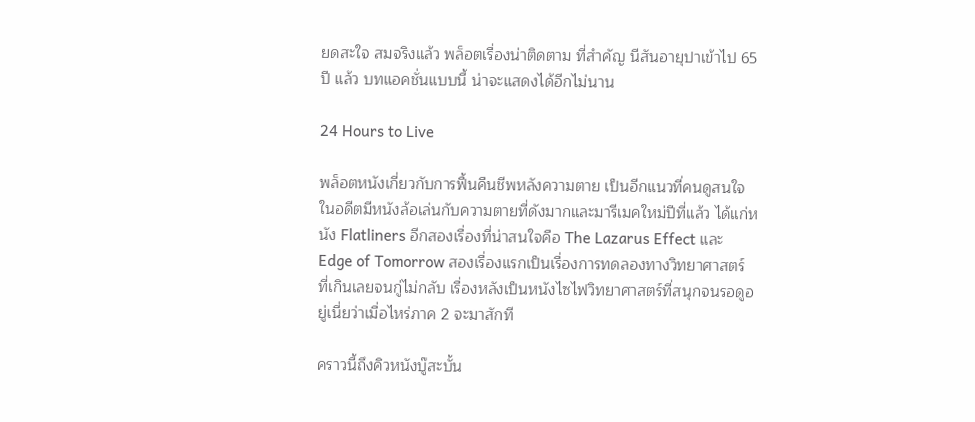ยดสะใจ สมจริงแล้ว พล็อตเรื่องน่าติดตาม ที่สำคัญ นีสันอายุปาเข้าไป 65 ปี แล้ว บทแอคชั่นแบบนี้ น่าจะแสดงได้อีกไม่นาน

24 Hours to Live

พล็อตหนังเกี่ยวกับการฟื้นคืนชีพหลังความตาย เป็นอีกแนวที่คนดูสนใจ ในอดีตมีหนังล้อเล่นกับความตายที่ดังมากและมารีเมคใหม่ปีที่แล้ว ได้แก่หนัง Flatliners อีกสองเรื่องที่น่าสนใจคือ The Lazarus Effect และ Edge of Tomorrow สองเรื่องแรกเป็นเรื่องการทดลองทางวิทยาศาสตร์ ที่เกินเลยจนกู่ไม่กลับ เรื่องหลังเป็นหนังไซไฟวิทยาศาสตร์ที่สนุกจนรอดูอยู่เนี่ยว่าเมื่อไหร่ภาค 2 จะมาสักที

คราวนี้ถึงคิวหนังบู๊สะบั้น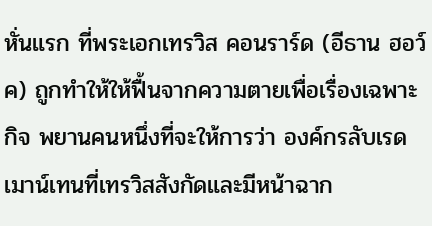หั่นแรก ที่พระเอกเทรวิส คอนราร์ด (อีธาน ฮอว์ค) ถูกทำให้ให้ฟื้นจากความตายเพื่อเรื่องเฉพาะกิจ พยานคนหนึ่งที่จะให้การว่า องค์กรลับเรดเมาน์เทนที่เทรวิสสังกัดและมีหน้าฉาก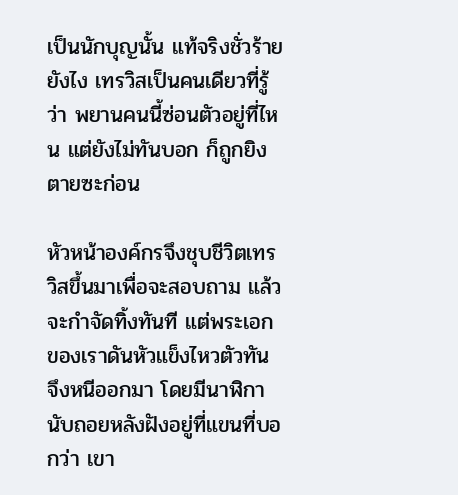เป็นนักบุญนั้น แท้จริงชั่วร้ายยังไง เทรวิสเป็นคนเดียวที่รู้ว่า พยานคนนี้ซ่อนตัวอยู่ที่ไหน แต่ยังไม่ทันบอก ก็ถูกยิงตายซะก่อน

หัวหน้าองค์กรจึงชุบชีวิตเทรวิสขึ้นมาเพื่อจะสอบถาม แล้วจะกำจัดทิ้งทันที แต่พระเอกของเราดันหัวแข็งไหวตัวทัน จึงหนีออกมา โดยมีนาฬิกานับถอยหลังฝังอยู่ที่แขนที่บอกว่า เขา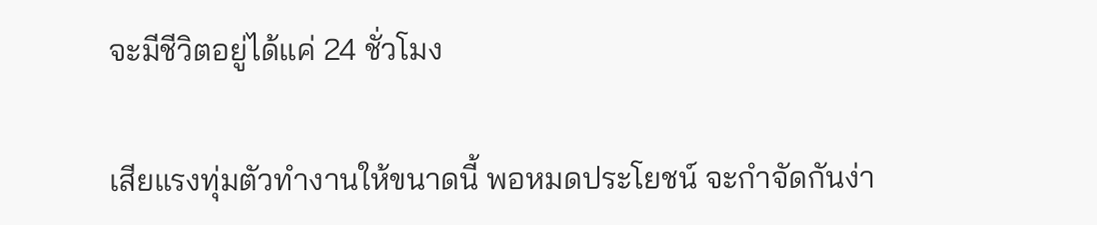จะมีชีวิตอยู่ได้แค่ 24 ชั่วโมง

เสียแรงทุ่มตัวทำงานให้ขนาดนี้ พอหมดประโยชน์ จะกำจัดกันง่า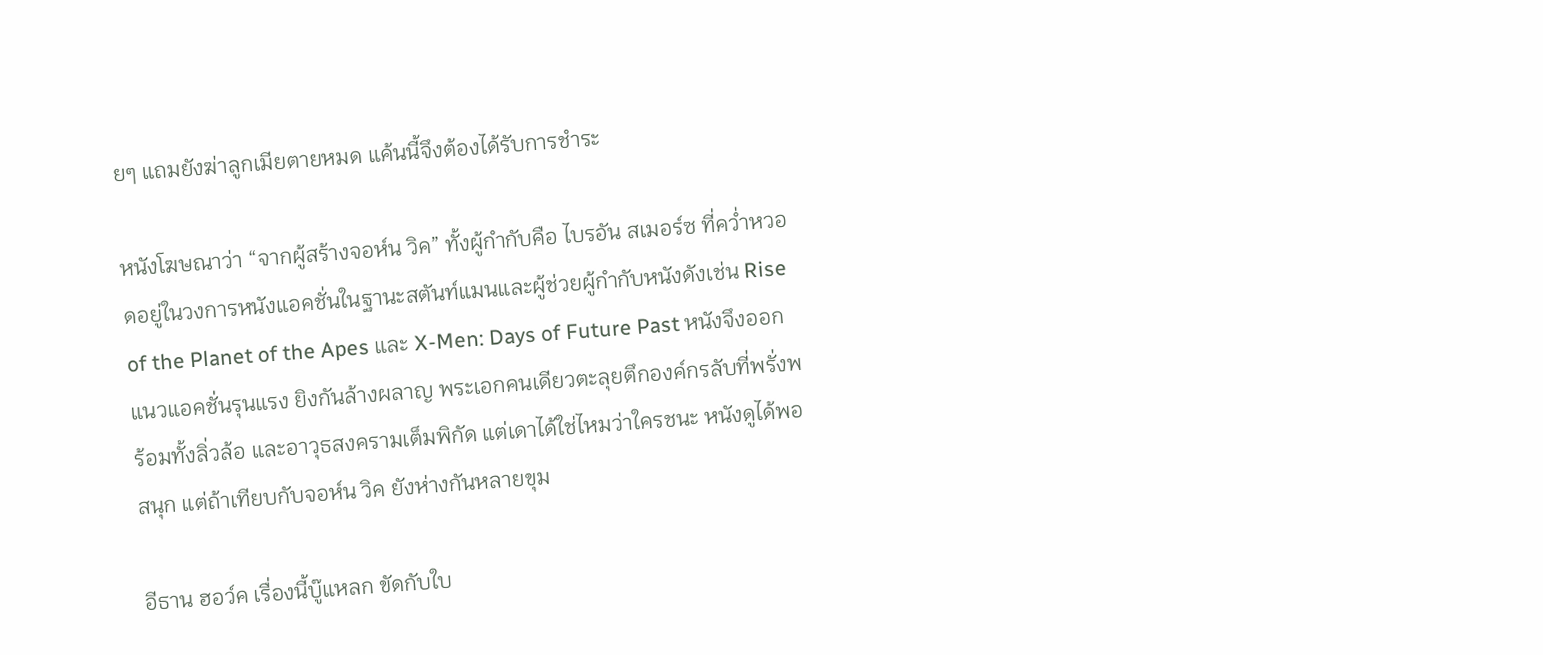ยๆ แถมยังฆ่าลูกเมียตายหมด แค้นนี้จึงต้องได้รับการชำระ

หนังโฆษณาว่า “จากผู้สร้างจอห์น วิค” ทั้งผู้กำกับคือ ไบรอัน สเมอร์ซ ที่คว่ำหวอดอยู่ในวงการหนังแอคชั่นในฐานะสตันท์แมนและผู้ช่วยผู้กำกับหนังดังเช่น Rise of the Planet of the Apes และ X-Men: Days of Future Past หนังจึงออกแนวแอคชั่นรุนแรง ยิงกันล้างผลาญ พระเอกคนเดียวตะลุยตึกองค์กรลับที่พรั่งพร้อมทั้งลิ่วล้อ และอาวุธสงครามเต็มพิกัด แต่เดาได้ใช่ไหมว่าใครชนะ หนังดูได้พอสนุก แต่ถ้าเทียบกับจอห์น วิค ยังห่างกันหลายขุม

อีธาน ฮอว์ค เรื่องนี้บู๊แหลก ขัดกับใบ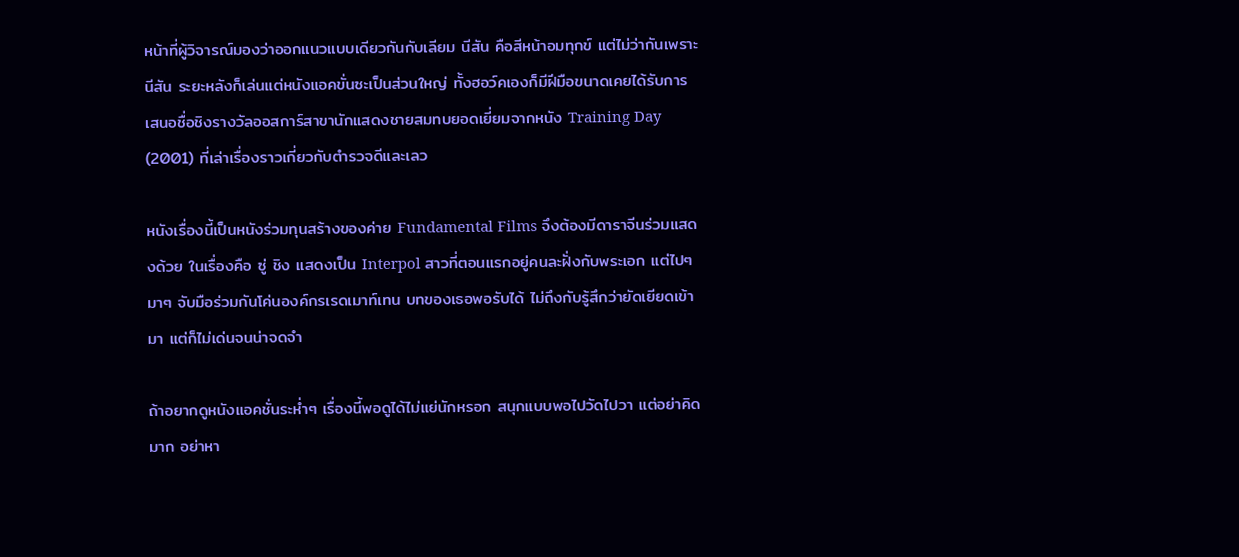หน้าที่ผู้วิจารณ์มองว่าออกแนวแบบเดียวกันกับเลียม นีสัน คือสีหน้าอมทุกข์ แต่ไม่ว่ากันเพราะ นีสัน ระยะหลังก็เล่นแต่หนังแอคขั่นซะเป็นส่วนใหญ่ ทั้งฮอว์คเองก็มีฝีมือขนาดเคยได้รับการเสนอชื่อชิงรางวัลออสการ์สาขานักแสดงชายสมทบยอดเยี่ยมจากหนัง Training Day (2001) ที่เล่าเรื่องราวเกี่ยวกับตำรวจดีและเลว

หนังเรื่องนี้เป็นหนังร่วมทุนสร้างของค่าย Fundamental Films จึงต้องมีดาราจีนร่วมแสดงด้วย ในเรื่องคือ ซู่ ชิง แสดงเป็น Interpol สาวที่ตอนแรกอยู่คนละฝั่งกับพระเอก แต่ไปๆ มาๆ จับมือร่วมกันโค่นองค์กรเรดเมาท์เทน บทของเธอพอรับได้ ไม่ถึงกับรู้สึกว่ายัดเยียดเข้ามา แต่ก็ไม่เด่นจนน่าจดจำ

ถ้าอยากดูหนังแอคชั่นระห่ำๆ เรื่องนี้พอดูได้ไม่แย่นักหรอก สนุกแบบพอไปวัดไปวา แต่อย่าคิดมาก อย่าหา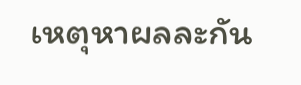เหตุหาผลละกัน